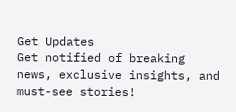Get Updates
Get notified of breaking news, exclusive insights, and must-see stories!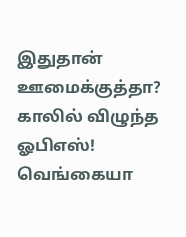இதுதான் ஊமைக்குத்தா? காலில் விழுந்த ஓபிஎஸ்! வெங்கையா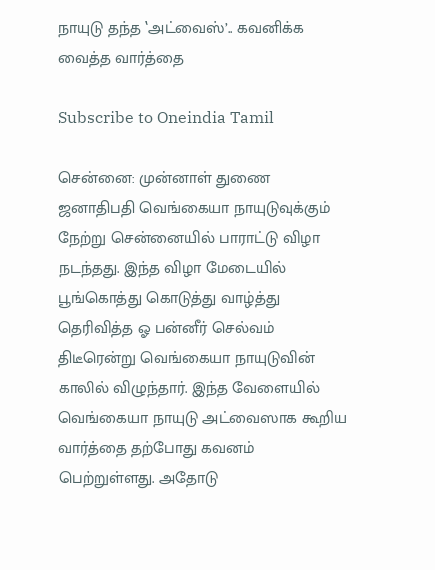நாயுடு தந்த ‛அட்வைஸ்’.. கவனிக்க வைத்த வார்த்தை

Subscribe to Oneindia Tamil

சென்னை: முன்னாள் துணை ஜனாதிபதி வெங்கையா நாயுடுவுக்கும் நேற்று சென்னையில் பாராட்டு விழா நடந்தது. இந்த விழா மேடையில் பூங்கொத்து கொடுத்து வாழ்த்து தெரிவித்த ஓ பன்னீர் செல்வம் திடீரென்று வெங்கையா நாயுடுவின் காலில் விழுந்தார். இந்த வேளையில் வெங்கையா நாயுடு அட்வைஸாக கூறிய வார்த்தை தற்போது கவனம் பெற்றுள்ளது. அதோடு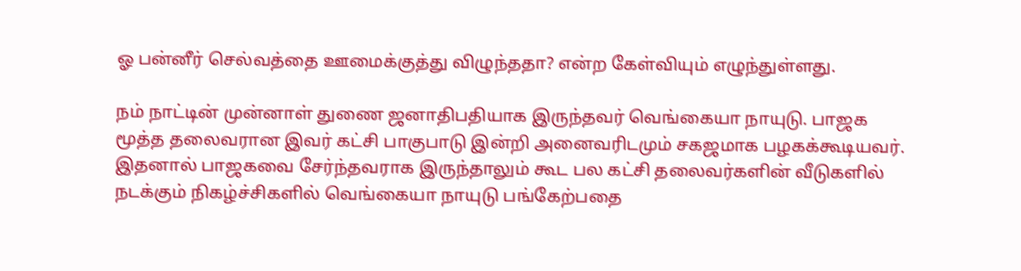ஓ பன்னீர் செல்வத்தை ஊமைக்குத்து விழுந்ததா? என்ற கேள்வியும் எழுந்துள்ளது.

நம் நாட்டின் முன்னாள் துணை ஜனாதிபதியாக இருந்தவர் வெங்கையா நாயுடு. பாஜக மூத்த தலைவரான இவர் கட்சி பாகுபாடு இன்றி அனைவரிடமும் சகஜமாக பழகக்கூடியவர். இதனால் பாஜகவை சேர்ந்தவராக இருந்தாலும் கூட பல கட்சி தலைவர்களின் வீடுகளில் நடக்கும் நிகழ்ச்சிகளில் வெங்கையா நாயுடு பங்கேற்பதை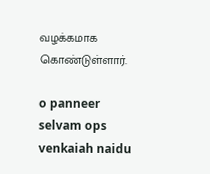வழக்கமாக கொண்டுள்ளார்.

o panneer selvam ops venkaiah naidu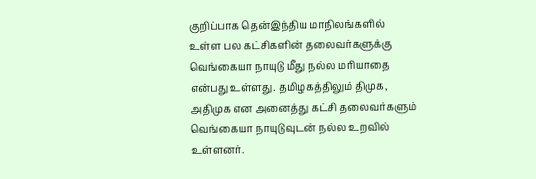குறிப்பாக தென்இந்திய மாநிலங்களில் உள்ள பல கட்சிகளின் தலைவர்களுக்கு வெங்கையா நாயுடு மீது நல்ல மரியாதை என்பது உள்ளது. தமிழகத்திலும் திமுக, அதிமுக என அனைத்து கட்சி தலைவர்களும் வெங்கையா நாயுடுவுடன் நல்ல உறவில் உள்ளனர்.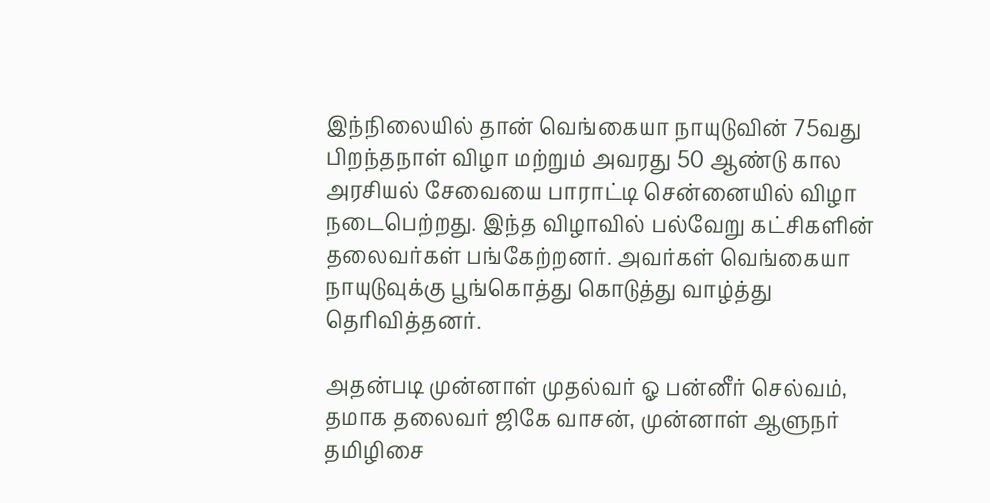இந்நிலையில் தான் வெங்கையா நாயுடுவின் 75வது பிறந்தநாள் விழா மற்றும் அவரது 50 ஆண்டு கால அரசியல் சேவையை பாராட்டி சென்னையில் விழா நடைபெற்றது. இந்த விழாவில் பல்வேறு கட்சிகளின் தலைவர்கள் பங்கேற்றனர். அவர்கள் வெங்கையா நாயுடுவுக்கு பூங்கொத்து கொடுத்து வாழ்த்து தெரிவித்தனர்.

அதன்படி முன்னாள் முதல்வர் ஓ பன்னீர் செல்வம், தமாக தலைவர் ஜிகே வாசன், முன்னாள் ஆளுநர் தமிழிசை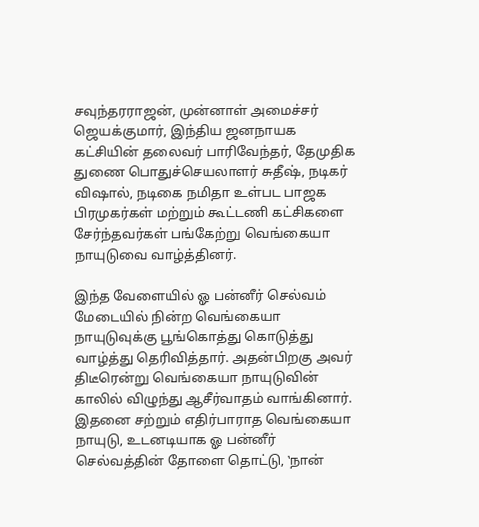சவுந்தரராஜன், முன்னாள் அமைச்சர் ஜெயக்குமார், இந்திய ஜனநாயக கட்சியின் தலைவர் பாரிவேந்தர், தேமுதிக துணை பொதுச்செயலாளர் சுதீஷ், நடிகர் விஷால், நடிகை நமிதா உள்பட பாஜக பிரமுகர்கள் மற்றும் கூட்டணி கட்சிகளை சேர்ந்தவர்கள் பங்கேற்று வெங்கையா நாயுடுவை வாழ்த்தினர்.

இந்த வேளையில் ஓ பன்னீர் செல்வம் மேடையில் நின்ற வெங்கையா நாயுடுவுக்கு பூங்கொத்து கொடுத்து வாழ்த்து தெரிவித்தார். அதன்பிறகு அவர் திடீரென்று வெங்கையா நாயுடுவின் காலில் விழுந்து ஆசீர்வாதம் வாங்கினார். இதனை சற்றும் எதிர்பாராத வெங்கையா நாயுடு, உடனடியாக ஓ பன்னீர் செல்வத்தின் தோளை தொட்டு, ‛நான்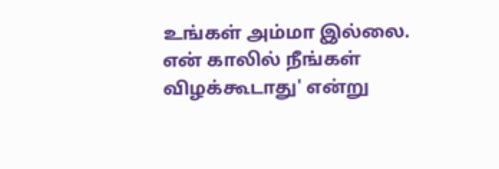உங்கள் அம்மா இல்லை. என் காலில் நீங்கள் விழக்கூடாது' என்று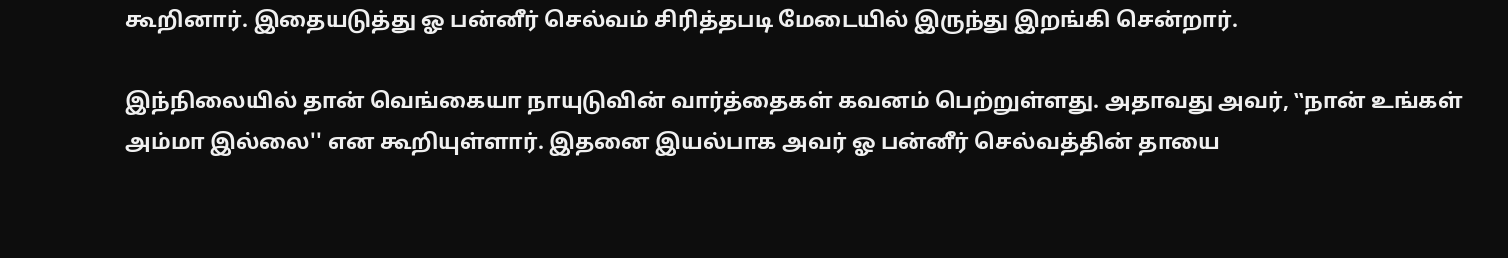கூறினார். இதையடுத்து ஓ பன்னீர் செல்வம் சிரித்தபடி மேடையில் இருந்து இறங்கி சென்றார்.

இந்நிலையில் தான் வெங்கையா நாயுடுவின் வார்த்தைகள் கவனம் பெற்றுள்ளது. அதாவது அவர், ‛‛நான் உங்கள் அம்மா இல்லை'' என கூறியுள்ளார். இதனை இயல்பாக அவர் ஓ பன்னீர் செல்வத்தின் தாயை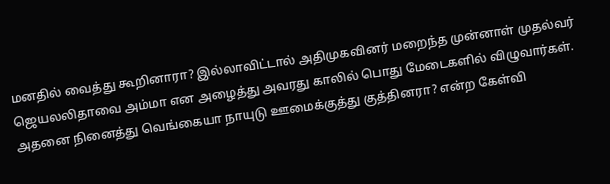மனதில் வைத்து கூறினாரா? இல்லாவிட்டால் அதிமுகவினர் மறைந்த முன்னாள் முதல்வர் ஜெயலலிதாவை அம்மா என அழைத்து அவரது காலில் பொது மேடைகளில் விழுவார்கள். அதனை நினைத்து வெங்கையா நாயுடு ஊமைக்குத்து குத்தினரா? என்ற கேள்வி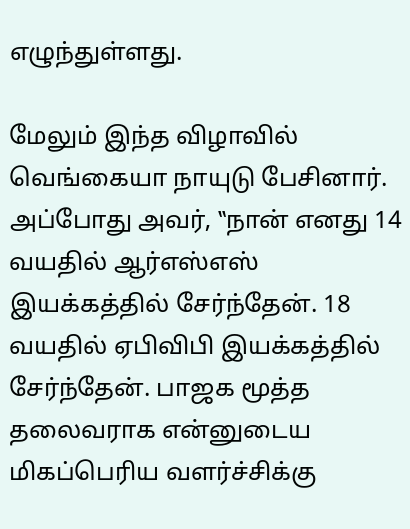எழுந்துள்ளது.

மேலும் இந்த விழாவில் வெங்கையா நாயுடு பேசினார். அப்போது அவர், ‛‛நான் எனது 14 வயதில் ஆர்எஸ்எஸ் இயக்கத்தில் சேர்ந்தேன். 18 வயதில் ஏபிவிபி இயக்கத்தில் சேர்ந்தேன். பாஜக மூத்த தலைவராக என்னுடைய மிகப்பெரிய வளர்ச்சிக்கு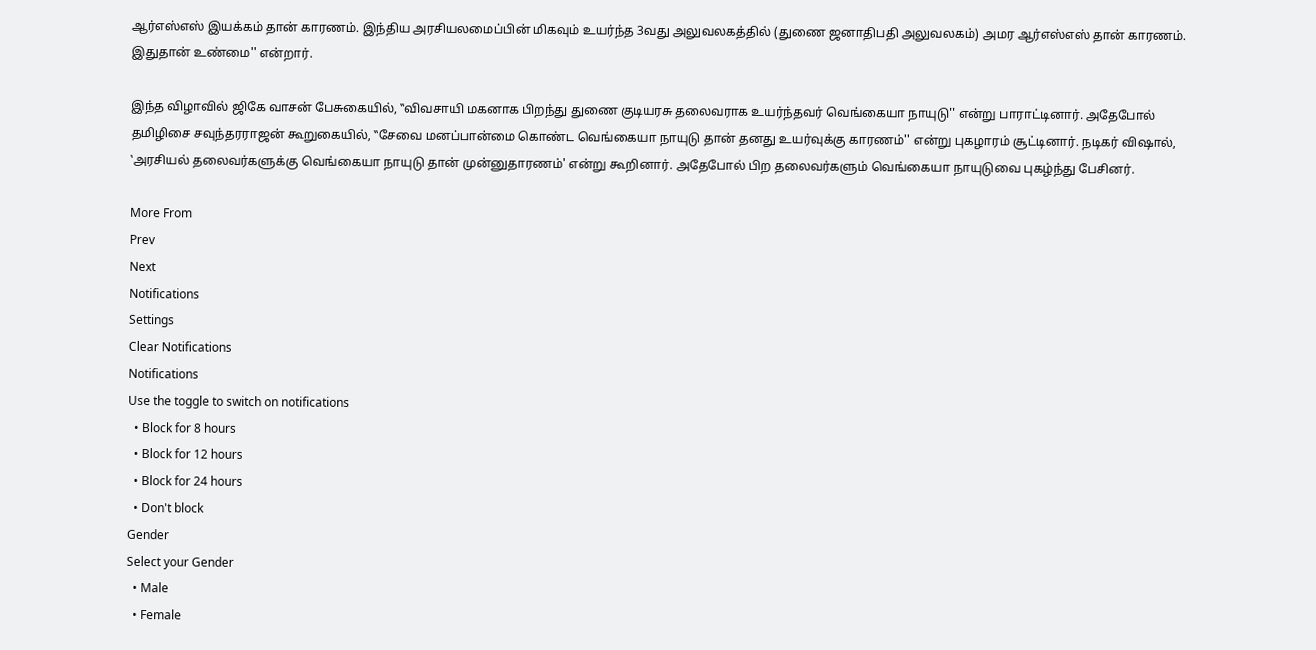ஆர்எஸ்எஸ் இயக்கம் தான் காரணம். இந்திய அரசியலமைப்பின் மிகவும் உயர்ந்த 3வது அலுவலகத்தில் (துணை ஜனாதிபதி அலுவலகம்) அமர ஆர்எஸ்எஸ் தான் காரணம். இதுதான் உண்மை'' என்றார்.

இந்த விழாவில் ஜிகே வாசன் பேசுகையில், ‛‛விவசாயி மகனாக பிறந்து துணை குடியரசு தலைவராக உயர்ந்தவர் வெங்கையா நாயுடு'' என்று பாராட்டினார். அதேபோல் தமிழிசை சவுந்தரராஜன் கூறுகையில், ‛‛சேவை மனப்பான்மை கொண்ட வெங்கையா நாயுடு தான் தனது உயர்வுக்கு காரணம்'' என்று புகழாரம் சூட்டினார். நடிகர் விஷால், ‛அரசியல் தலைவர்களுக்கு வெங்கையா நாயுடு தான் முன்னுதாரணம்' என்று கூறினார். அதேபோல் பிற தலைவர்களும் வெங்கையா நாயுடுவை புகழ்ந்து பேசினர்.

More From
Prev
Next
Notifications
Settings
Clear Notifications
Notifications
Use the toggle to switch on notifications
  • Block for 8 hours
  • Block for 12 hours
  • Block for 24 hours
  • Don't block
Gender
Select your Gender
  • Male
  • Female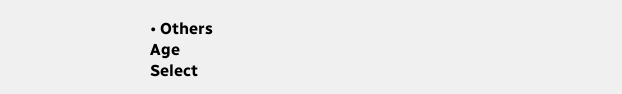• Others
Age
Select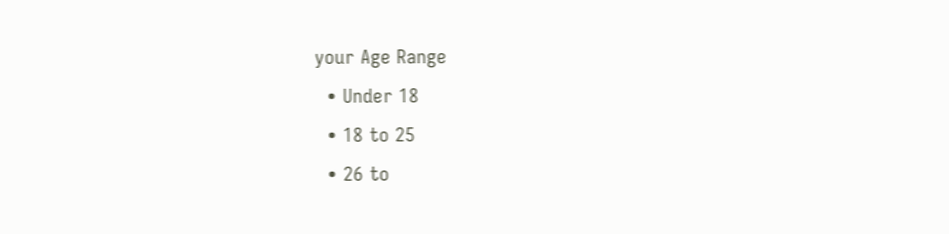your Age Range
  • Under 18
  • 18 to 25
  • 26 to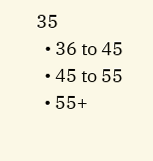35
  • 36 to 45
  • 45 to 55
  • 55+